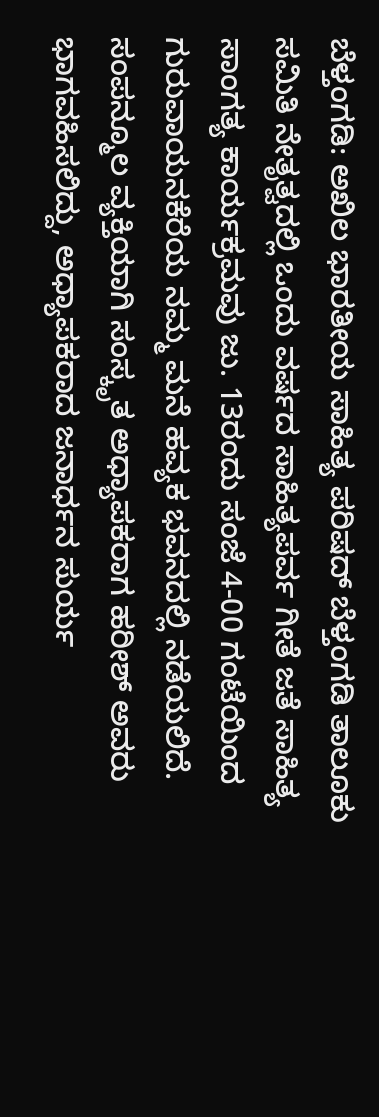ಬೆಳ್ತಂಗಡಿ: ಅಖಿಲ ಭಾರತೀಯ ಸಾಹಿತ್ಯ ಪರಿಷದ್ ಬೆಳ್ತಂಗಡಿ ತಾಲೂಕು ಸಮಿತಿ ನೇತೃತ್ವದಲ್ಲಿ ಒಂದು ವರ್ಷದ ಸಾಹಿತ್ಯಪರ್ವ ಗೀತೆ ಜತೆ ಸಾಹಿತ್ಯ ಸಾಂಗತ್ಯ ಕಾರ್ಯಕ್ರಮವು ಜು. 13ರಂದು ಸಂಜೆ 4-00 ಗಂಟೆಯಿಂದ ಗುರುವಾಯನಕೆರೆಯ ನಮ್ಮ ಮನೆ ಹವ್ಯಕ ಭವನದಲ್ಲಿ ನಡೆಯಲಿದೆ.
ಸಂಪನ್ಮೂಲ ವ್ಯಕ್ತಿಯಾಗಿ ಸಂಸ್ಕೃತ ಅಧ್ಯಾಪಕರಾಗ ಹರೀಶ್ ಅವರು ಭಾಗವಹಿಸಲಿದ್ದು, ಅಧ್ಯಾಪಕರಾದ ಜನಾರ್ಧನ ಸುರ್ಯ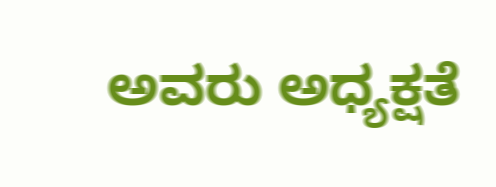ಅವರು ಅಧ್ಯಕ್ಷತೆ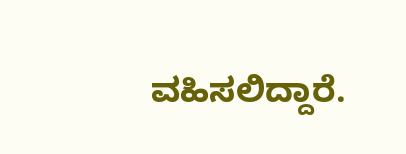ವಹಿಸಲಿದ್ದಾರೆ.